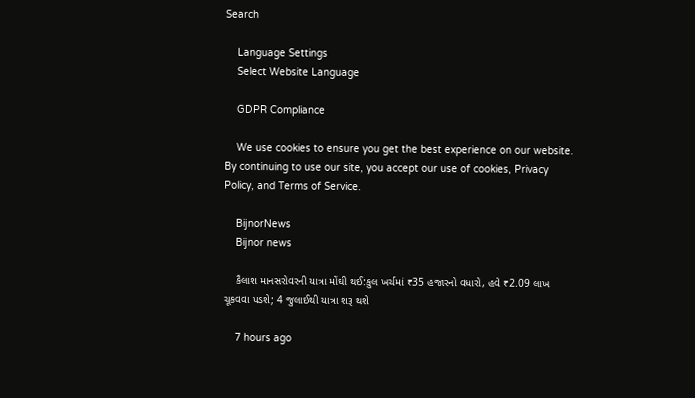Search

    Language Settings
    Select Website Language

    GDPR Compliance

    We use cookies to ensure you get the best experience on our website. By continuing to use our site, you accept our use of cookies, Privacy Policy, and Terms of Service.

    BijnorNews
    Bijnor news

    કૈલાશ માનસરોવરની યાત્રા મોંઘી થઈ:કુલ ખર્ચમાં ₹35 હજારનો વધારો, હવે ₹2.09 લાખ ચૂકવવા પડશે; 4 જુલાઈથી યાત્રા શરૂ થશે

    7 hours ago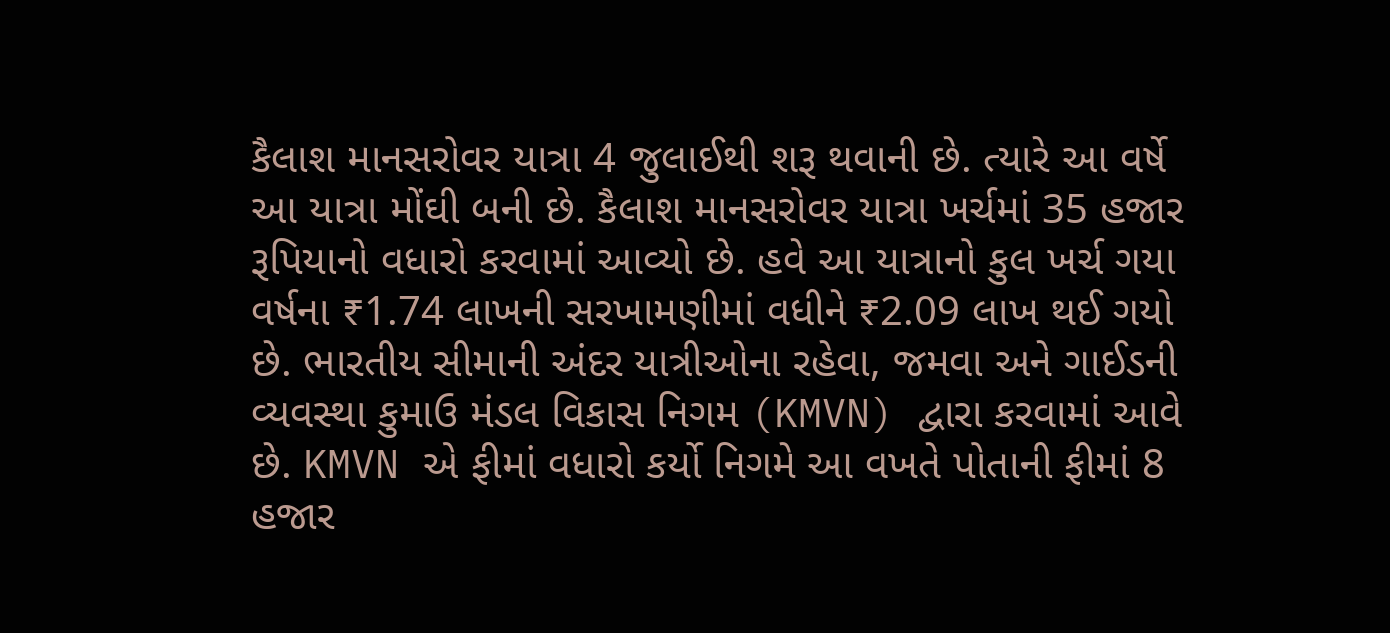કૈલાશ માનસરોવર યાત્રા 4 જુલાઈથી શરૂ થવાની છે. ત્યારે આ વર્ષે આ યાત્રા મોંઘી બની છે. કૈલાશ માનસરોવર યાત્રા ખર્ચમાં 35 હજાર રૂપિયાનો વધારો કરવામાં આવ્યો છે. હવે આ યાત્રાનો કુલ ખર્ચ ગયા વર્ષના ₹1.74 લાખની સરખામણીમાં વધીને ₹2.09 લાખ થઈ ગયો છે. ભારતીય સીમાની અંદર યાત્રીઓના રહેવા, જમવા અને ગાઈડની વ્યવસ્થા કુમાઉ મંડલ વિકાસ નિગમ (KMVN) દ્વારા કરવામાં આવે છે. KMVN એ ફીમાં વધારો કર્યો નિગમે આ વખતે પોતાની ફીમાં 8 હજાર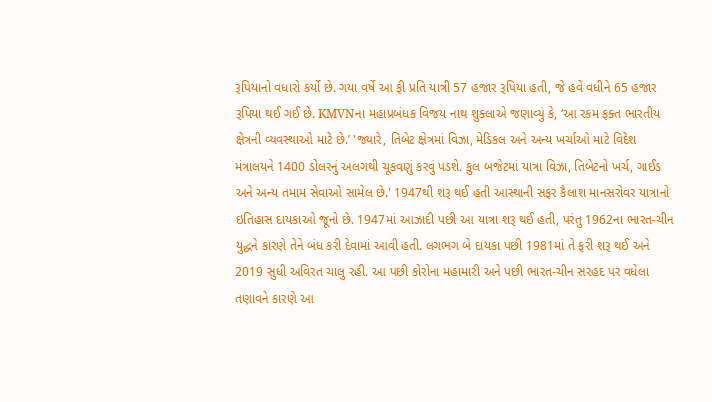રૂપિયાનો વધારો કર્યો છે. ગયા વર્ષે આ ફી પ્રતિ યાત્રી 57 હજાર રૂપિયા હતી, જે હવે વધીને 65 હજાર રૂપિયા થઈ ગઈ છે. KMVNના મહાપ્રબંધક વિજય નાથ શુક્લાએ જણાવ્યું કે, ‘આ રકમ ફક્ત ભારતીય ક્ષેત્રની વ્યવસ્થાઓ માટે છે.’ 'જ્યારે, તિબેટ ક્ષેત્રમાં વિઝા, મેડિકલ અને અન્ય ખર્ચાઓ માટે વિદેશ મંત્રાલયને 1400 ડોલરનું અલગથી ચૂકવણું કરવું પડશે. કુલ બજેટમાં યાત્રા વિઝા, તિબેટનો ખર્ચ, ગાઈડ અને અન્ય તમામ સેવાઓ સામેલ છે.' 1947થી શરૂ થઈ હતી આસ્થાની સફર કૈલાશ માનસરોવર યાત્રાનો ઇતિહાસ દાયકાઓ જૂનો છે. 1947માં આઝાદી પછી આ યાત્રા શરૂ થઈ હતી, પરંતુ 1962ના ભારત-ચીન યુદ્ધને કારણે તેને બંધ કરી દેવામાં આવી હતી. લગભગ બે દાયકા પછી 1981માં તે ફરી શરૂ થઈ અને 2019 સુધી અવિરત ચાલુ રહી. આ પછી કોરોના મહામારી અને પછી ભારત-ચીન સરહદ પર વધેલા તણાવને કારણે આ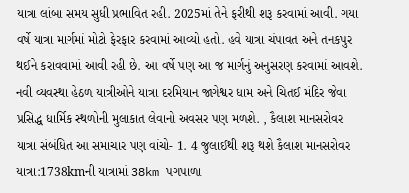યાત્રા લાંબા સમય સુધી પ્રભાવિત રહી. 2025માં તેને ફરીથી શરૂ કરવામાં આવી. ગયા વર્ષે યાત્રા માર્ગમાં મોટો ફેરફાર કરવામાં આવ્યો હતો. હવે યાત્રા ચંપાવત અને તનકપુર થઈને કરાવવામાં આવી રહી છે. આ વર્ષે પણ આ જ માર્ગનું અનુસરણ કરવામાં આવશે. નવી વ્યવસ્થા હેઠળ યાત્રીઓને યાત્રા દરમિયાન જાગેશ્વર ધામ અને ચિતઈ મંદિર જેવા પ્રસિદ્ધ ધાર્મિક સ્થળોની મુલાકાત લેવાનો અવસર પણ મળશે. , કૈલાશ માનસરોવર યાત્રા સંબંધિત આ સમાચાર પણ વાંચો- 1. 4 જુલાઈથી શરૂ થશે કૈલાશ માનસરોવર યાત્રા:1738kmની યાત્રામાં 38km પગપાળા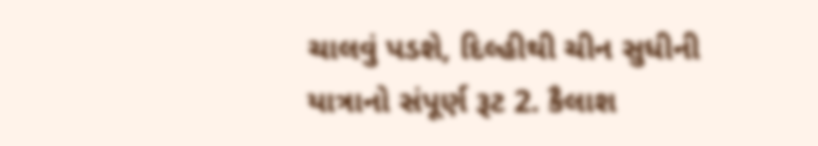ચાલવું પડશે, દિલ્હીથી ચીન સુધીની યાત્રાનો સંપૂર્ણ રૂટ 2. કૈલાશ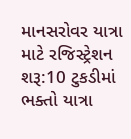માનસરોવર યાત્રા માટે રજિસ્ટ્રેશન શરૂ:10 ટુકડીમાં ભક્તો યાત્રા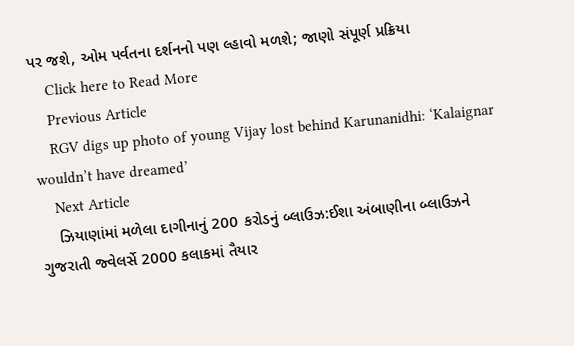પર જશે, ઓમ પર્વતના દર્શનનો પણ લ્હાવો મળશે; જાણો સંપૂર્ણ પ્રક્રિયા
    Click here to Read More
    Previous Article
    RGV digs up photo of young Vijay lost behind Karunanidhi: ‘Kalaignar wouldn’t have dreamed’
    Next Article
    ઝિયાણાંમાં મળેલા દાગીનાનું 200 કરોડનું બ્લાઉઝ:ઈશા અંબાણીના બ્લાઉઝને ગુજરાતી જ્વેલર્સે 2000 કલાકમાં તૈયાર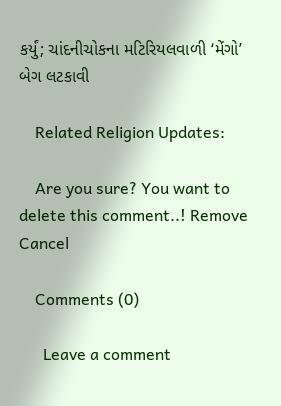કર્યું; ચાંદનીચોકના મટિરિયલવાળી ‘મેંગો’ બેગ લટકાવી

    Related Religion Updates:

    Are you sure? You want to delete this comment..! Remove Cancel

    Comments (0)

      Leave a comment